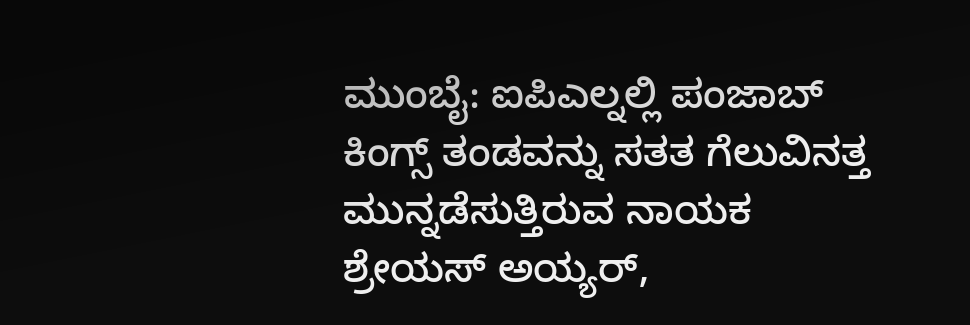ಮುಂಬೈ: ಐಪಿಎಲ್ನಲ್ಲಿ ಪಂಜಾಬ್ ಕಿಂಗ್ಸ್ ತಂಡವನ್ನು ಸತತ ಗೆಲುವಿನತ್ತ ಮುನ್ನಡೆಸುತ್ತಿರುವ ನಾಯಕ ಶ್ರೇಯಸ್ ಅಯ್ಯರ್,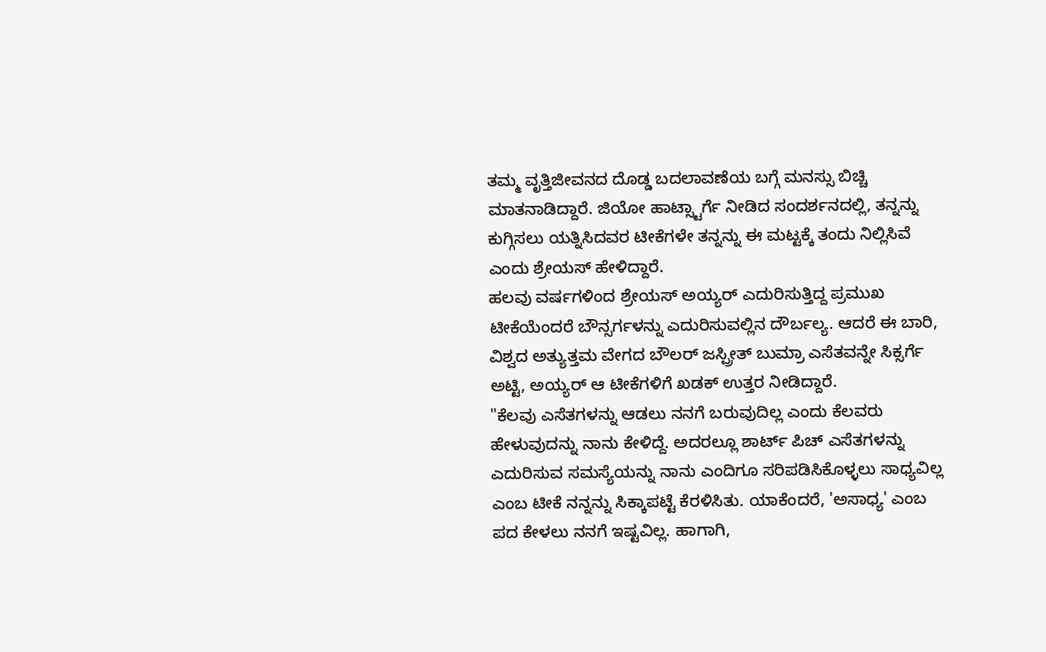ತಮ್ಮ ವೃತ್ತಿಜೀವನದ ದೊಡ್ಡ ಬದಲಾವಣೆಯ ಬಗ್ಗೆ ಮನಸ್ಸು ಬಿಚ್ಚಿ ಮಾತನಾಡಿದ್ದಾರೆ. ಜಿಯೋ ಹಾಟ್ಸ್ಟಾರ್ಗೆ ನೀಡಿದ ಸಂದರ್ಶನದಲ್ಲಿ, ತನ್ನನ್ನು ಕುಗ್ಗಿಸಲು ಯತ್ನಿಸಿದವರ ಟೀಕೆಗಳೇ ತನ್ನನ್ನು ಈ ಮಟ್ಟಕ್ಕೆ ತಂದು ನಿಲ್ಲಿಸಿವೆ ಎಂದು ಶ್ರೇಯಸ್ ಹೇಳಿದ್ದಾರೆ.
ಹಲವು ವರ್ಷಗಳಿಂದ ಶ್ರೇಯಸ್ ಅಯ್ಯರ್ ಎದುರಿಸುತ್ತಿದ್ದ ಪ್ರಮುಖ ಟೀಕೆಯೆಂದರೆ ಬೌನ್ಸರ್ಗಳನ್ನು ಎದುರಿಸುವಲ್ಲಿನ ದೌರ್ಬಲ್ಯ. ಆದರೆ ಈ ಬಾರಿ, ವಿಶ್ವದ ಅತ್ಯುತ್ತಮ ವೇಗದ ಬೌಲರ್ ಜಸ್ಪ್ರೀತ್ ಬುಮ್ರಾ ಎಸೆತವನ್ನೇ ಸಿಕ್ಸರ್ಗೆ ಅಟ್ಟಿ, ಅಯ್ಯರ್ ಆ ಟೀಕೆಗಳಿಗೆ ಖಡಕ್ ಉತ್ತರ ನೀಡಿದ್ದಾರೆ.
"ಕೆಲವು ಎಸೆತಗಳನ್ನು ಆಡಲು ನನಗೆ ಬರುವುದಿಲ್ಲ ಎಂದು ಕೆಲವರು ಹೇಳುವುದನ್ನು ನಾನು ಕೇಳಿದ್ದೆ. ಅದರಲ್ಲೂ ಶಾರ್ಟ್ ಪಿಚ್ ಎಸೆತಗಳನ್ನು ಎದುರಿಸುವ ಸಮಸ್ಯೆಯನ್ನು ನಾನು ಎಂದಿಗೂ ಸರಿಪಡಿಸಿಕೊಳ್ಳಲು ಸಾಧ್ಯವಿಲ್ಲ ಎಂಬ ಟೀಕೆ ನನ್ನನ್ನು ಸಿಕ್ಕಾಪಟ್ಟೆ ಕೆರಳಿಸಿತು. ಯಾಕೆಂದರೆ, 'ಅಸಾಧ್ಯ' ಎಂಬ ಪದ ಕೇಳಲು ನನಗೆ ಇಷ್ಟವಿಲ್ಲ. ಹಾಗಾಗಿ,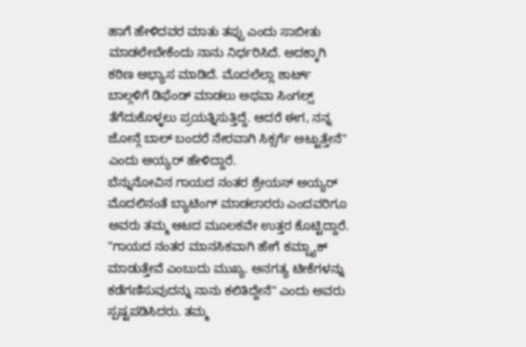ಹಾಗೆ ಹೇಳಿದವರ ಮಾತು ತಪ್ಪು ಎಂದು ಸಾಬೀತು ಮಾಡಲೇಬೇಕೆಂದು ನಾನು ನಿರ್ಧರಿಸಿದೆ. ಅದಕ್ಕಾಗಿ ಕಠಿಣ ಅಭ್ಯಾಸ ಮಾಡಿದೆ. ಮೊದಲೆಲ್ಲಾ ಶಾರ್ಟ್ ಬಾಲ್ಗಳಿಗೆ ಡಿಫೆಂಡ್ ಮಾಡಲು ಅಥವಾ ಸಿಂಗಲ್ಸ್ ತೆಗೆದುಕೊಳ್ಳಲು ಪ್ರಯತ್ನಿಸುತ್ತಿದ್ದೆ. ಆದರೆ ಈಗ, ನನ್ನ ಜೋನ್ಗೆ ಬಾಲ್ ಬಂದರೆ ನೇರವಾಗಿ ಸಿಕ್ಸರ್ಗೆ ಅಟ್ಟುತ್ತೇನೆ" ಎಂದು ಅಯ್ಯರ್ ಹೇಳಿದ್ದಾರೆ.
ಬೆನ್ನುನೋವಿನ ಗಾಯದ ನಂತರ ಶ್ರೇಯಸ್ ಅಯ್ಯರ್ ಮೊದಲಿನಂತೆ ಬ್ಯಾಟಿಂಗ್ ಮಾಡಲಾರರು ಎಂದವರಿಗೂ ಅವರು ತಮ್ಮ ಆಟದ ಮೂಲಕವೇ ಉತ್ತರ ಕೊಟ್ಟಿದ್ದಾರೆ. "ಗಾಯದ ನಂತರ ಮಾನಸಿಕವಾಗಿ ಹೇಗೆ ಕಮ್ಬ್ಯಾಕ್ ಮಾಡುತ್ತೇವೆ ಎಂಬುದು ಮುಖ್ಯ. ಅನಗತ್ಯ ಟೀಕೆಗಳನ್ನು ಕಡೆಗಣಿಸುವುದನ್ನು ನಾನು ಕಲಿತಿದ್ದೇನೆ" ಎಂದು ಅವರು ಸ್ಪಷ್ಟಪಡಿಸಿದರು. ತಮ್ಮ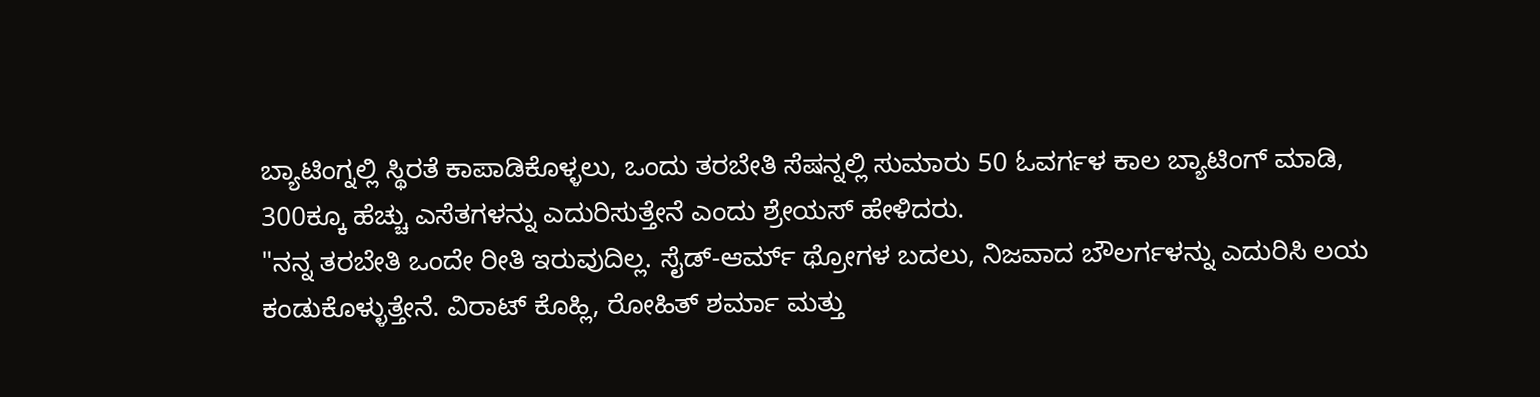ಬ್ಯಾಟಿಂಗ್ನಲ್ಲಿ ಸ್ಥಿರತೆ ಕಾಪಾಡಿಕೊಳ್ಳಲು, ಒಂದು ತರಬೇತಿ ಸೆಷನ್ನಲ್ಲಿ ಸುಮಾರು 50 ಓವರ್ಗಳ ಕಾಲ ಬ್ಯಾಟಿಂಗ್ ಮಾಡಿ, 300ಕ್ಕೂ ಹೆಚ್ಚು ಎಸೆತಗಳನ್ನು ಎದುರಿಸುತ್ತೇನೆ ಎಂದು ಶ್ರೇಯಸ್ ಹೇಳಿದರು.
"ನನ್ನ ತರಬೇತಿ ಒಂದೇ ರೀತಿ ಇರುವುದಿಲ್ಲ. ಸೈಡ್-ಆರ್ಮ್ ಥ್ರೋಗಳ ಬದಲು, ನಿಜವಾದ ಬೌಲರ್ಗಳನ್ನು ಎದುರಿಸಿ ಲಯ ಕಂಡುಕೊಳ್ಳುತ್ತೇನೆ. ವಿರಾಟ್ ಕೊಹ್ಲಿ, ರೋಹಿತ್ ಶರ್ಮಾ ಮತ್ತು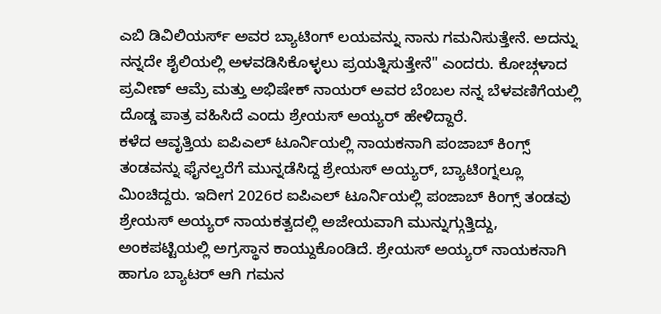ಎಬಿ ಡಿವಿಲಿಯರ್ಸ್ ಅವರ ಬ್ಯಾಟಿಂಗ್ ಲಯವನ್ನು ನಾನು ಗಮನಿಸುತ್ತೇನೆ. ಅದನ್ನು ನನ್ನದೇ ಶೈಲಿಯಲ್ಲಿ ಅಳವಡಿಸಿಕೊಳ್ಳಲು ಪ್ರಯತ್ನಿಸುತ್ತೇನೆ" ಎಂದರು. ಕೋಚ್ಗಳಾದ ಪ್ರವೀಣ್ ಆಮ್ರೆ ಮತ್ತು ಅಭಿಷೇಕ್ ನಾಯರ್ ಅವರ ಬೆಂಬಲ ನನ್ನ ಬೆಳವಣಿಗೆಯಲ್ಲಿ ದೊಡ್ಡ ಪಾತ್ರ ವಹಿಸಿದೆ ಎಂದು ಶ್ರೇಯಸ್ ಅಯ್ಯರ್ ಹೇಳಿದ್ದಾರೆ.
ಕಳೆದ ಆವೃತ್ತಿಯ ಐಪಿಎಲ್ ಟೂರ್ನಿಯಲ್ಲಿ ನಾಯಕನಾಗಿ ಪಂಜಾಬ್ ಕಿಂಗ್ಸ್ ತಂಡವನ್ನು ಫೈನಲ್ವರೆಗೆ ಮುನ್ನಡೆಸಿದ್ದ ಶ್ರೇಯಸ್ ಅಯ್ಯರ್, ಬ್ಯಾಟಿಂಗ್ನಲ್ಲೂ ಮಿಂಚಿದ್ದರು. ಇದೀಗ 2026ರ ಐಪಿಎಲ್ ಟೂರ್ನಿಯಲ್ಲಿ ಪಂಜಾಬ್ ಕಿಂಗ್ಸ್ ತಂಡವು ಶ್ರೇಯಸ್ ಅಯ್ಯರ್ ನಾಯಕತ್ವದಲ್ಲಿ ಅಜೇಯವಾಗಿ ಮುನ್ನುಗ್ಗುತ್ತಿದ್ದು, ಅಂಕಪಟ್ಟಿಯಲ್ಲಿ ಅಗ್ರಸ್ಥಾನ ಕಾಯ್ದುಕೊಂಡಿದೆ. ಶ್ರೇಯಸ್ ಅಯ್ಯರ್ ನಾಯಕನಾಗಿ ಹಾಗೂ ಬ್ಯಾಟರ್ ಆಗಿ ಗಮನ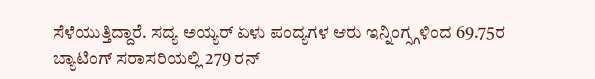ಸೆಳೆಯುತ್ತಿದ್ದಾರೆ. ಸದ್ಯ ಅಯ್ಯರ್ ಏಳು ಪಂದ್ಯಗಳ ಆರು ಇನ್ನಿಂಗ್ಸ್ಗಳಿಂದ 69.75ರ ಬ್ಯಾಟಿಂಗ್ ಸರಾಸರಿಯಲ್ಲಿ 279 ರನ್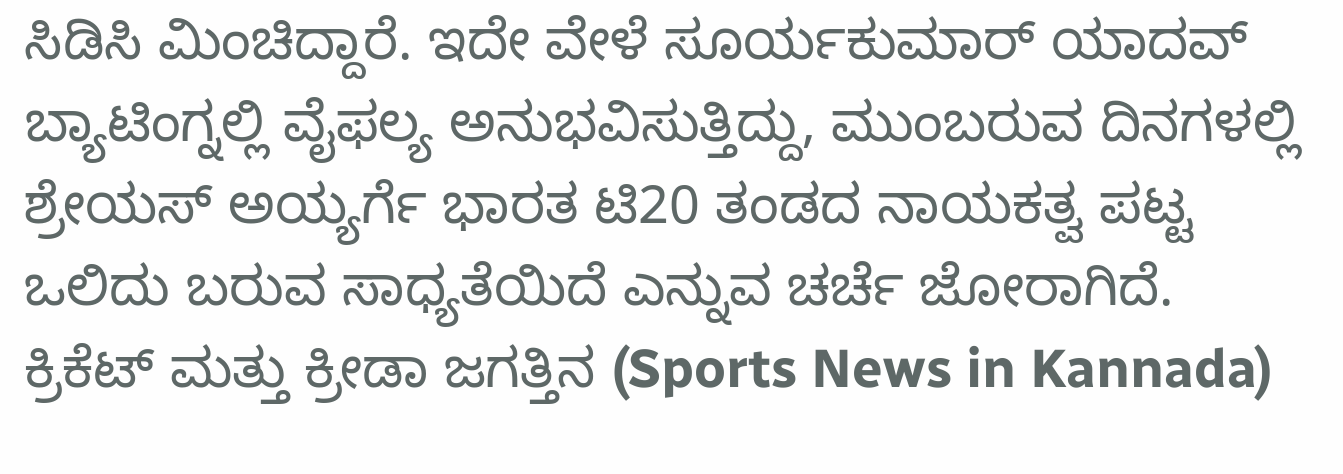ಸಿಡಿಸಿ ಮಿಂಚಿದ್ದಾರೆ. ಇದೇ ವೇಳೆ ಸೂರ್ಯಕುಮಾರ್ ಯಾದವ್ ಬ್ಯಾಟಿಂಗ್ನಲ್ಲಿ ವೈಫಲ್ಯ ಅನುಭವಿಸುತ್ತಿದ್ದು, ಮುಂಬರುವ ದಿನಗಳಲ್ಲಿ ಶ್ರೇಯಸ್ ಅಯ್ಯರ್ಗೆ ಭಾರತ ಟಿ20 ತಂಡದ ನಾಯಕತ್ವ ಪಟ್ಟ ಒಲಿದು ಬರುವ ಸಾಧ್ಯತೆಯಿದೆ ಎನ್ನುವ ಚರ್ಚೆ ಜೋರಾಗಿದೆ.
ಕ್ರಿಕೆಟ್ ಮತ್ತು ಕ್ರೀಡಾ ಜಗತ್ತಿನ (Sports News in Kannada)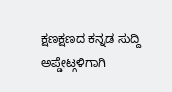ಕ್ಷಣಕ್ಷಣದ ಕನ್ನಡ ಸುದ್ದಿ ಅಪ್ಡೇಟ್ಗಳಿಗಾಗಿ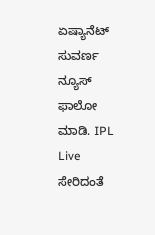ಏಷ್ಯಾನೆಟ್ ಸುವರ್ಣ ನ್ಯೂಸ್ ಫಾಲೋ ಮಾಡಿ. IPL Live ಸೇರಿದಂತೆ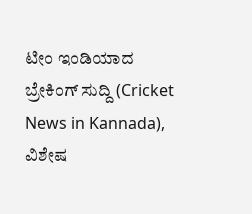ಟೀಂ ಇಂಡಿಯಾದ ಬ್ರೇಕಿಂಗ್ ಸುದ್ದಿ (Cricket News in Kannada), ವಿಶೇಷ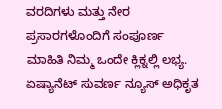ವರದಿಗಳು ಮತ್ತು ನೇರ ಪ್ರಸಾರಗಳೊಂದಿಗೆ ಸಂಪೂರ್ಣ ಮಾಹಿತಿ ನಿಮ್ಮ ಒಂದೇ ಕ್ಲಿಕ್ನಲ್ಲಿ ಲಭ್ಯ. ಏಷ್ಯಾನೆಟ್ ಸುವರ್ಣ ನ್ಯೂಸ್ ಅಧಿಕೃತ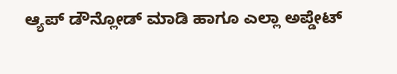ಆ್ಯಪ್ ಡೌನ್ಲೋಡ್ ಮಾಡಿ ಹಾಗೂ ಎಲ್ಲಾ ಅಪ್ಡೇಟ್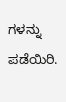ಗಳನ್ನು ಪಡೆಯಿರಿ.